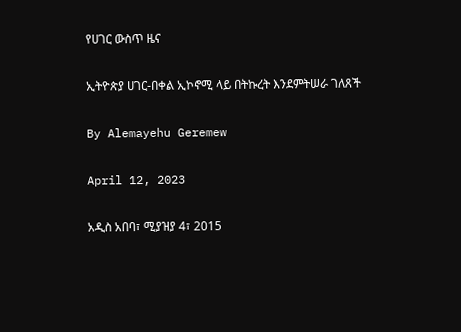የሀገር ውስጥ ዜና

ኢትዮጵያ ሀገር-በቀል ኢኮኖሚ ላይ በትኩረት እንደምትሠራ ገለጸች

By Alemayehu Geremew

April 12, 2023

አዲስ አበባ፣ ሚያዝያ 4፣ 2015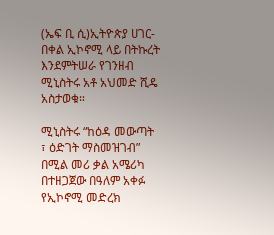(ኤፍ ቢ ሲ)ኢትዮጵያ ሀገር-በቀል ኢኮኖሚ ላይ በትኩረት እንደምትሠራ የገንዘብ ሚኒስትሩ አቶ አህመድ ሺዴ አስታወቁ።

ሚኒስትሩ “ከዕዳ መውጣት ፣ ዕድገት ማስመዝገብ” በሚል መሪ ቃል አሜሪካ በተዘጋጀው በዓለም አቀፉ የኢኮኖሚ መድረክ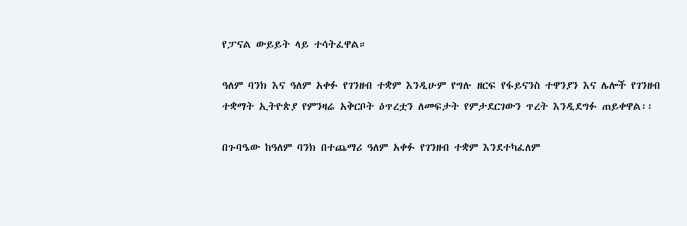የፓናል ውይይት ላይ ተሳትፈዋል።

ዓለም ባንክ እና ዓለም አቀፉ የገንዘብ ተቋም እንዲሁም የግሉ ዘርፍ የፋይናንስ ተዋንያን እና ሌሎች የገንዘብ ተቋማት ኢትዮጵያ የምንዛሬ አቅርቦት ዕጥረቷን ለመፍታት የምታደርገውን ጥረት እንዲደግፉ ጠይቀዋል፡፡

በጉባዔው ከዓለም ባንክ በተጨማሪ ዓለም አቀፉ የገንዘብ ተቋም እንደተካፈለም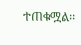ተጠቁሟል፡፡